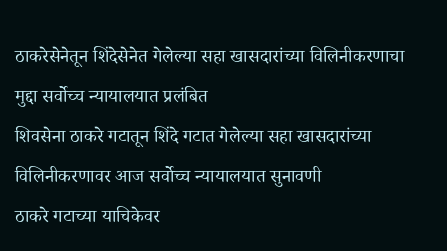ठाकरेसेनेतून शिंदेसेनेत गेलेल्या सहा खासदारांच्या विलिनीकरणाचा मुद्दा सर्वोच्च न्यायालयात प्रलंबित
शिवसेना ठाकरे गटातून शिंदे गटात गेलेल्या सहा खासदारांच्या विलिनीकरणावर आज सर्वोच्च न्यायालयात सुनावणी
ठाकरे गटाच्या याचिकेवर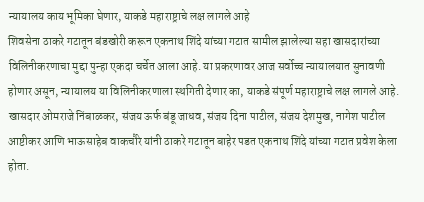न्यायालय काय भूमिका घेणार, याकडे महाराष्ट्राचे लक्ष लागले आहे
शिवसेना ठाकरे गटातून बंडखोरी करून एकनाथ शिंदे यांच्या गटात सामील झालेल्या सहा खासदारांच्या विलिनीकरणाचा मुद्दा पुन्हा एकदा चर्चेत आला आहे. या प्रकरणावर आज सर्वोच्च न्यायालयात सुनावणी होणार असून, न्यायालय या विलिनीकरणाला स्थगिती देणार का, याकडे संपूर्ण महाराष्ट्राचे लक्ष लागले आहे.
खासदार ओमराजे निंबाळकर, संजय ऊर्फ बंडू जाधव, संजय दिना पाटील, संजय देशमुख, नागेश पाटील आष्टीकर आणि भाऊसाहेब वाकचौरे यांनी ठाकरे गटातून बाहेर पडत एकनाथ शिंदे यांच्या गटात प्रवेश केला होता.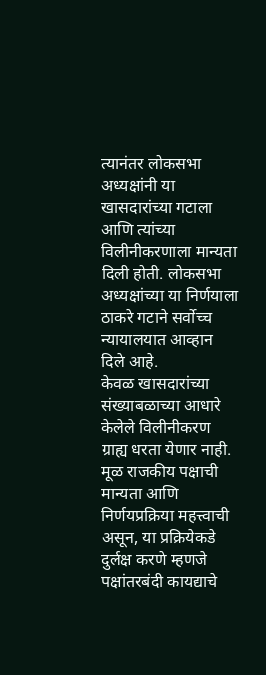त्यानंतर लोकसभा अध्यक्षांनी या खासदारांच्या गटाला आणि त्यांच्या विलीनीकरणाला मान्यता दिली होती. लोकसभा अध्यक्षांच्या या निर्णयाला ठाकरे गटाने सर्वोच्च न्यायालयात आव्हान दिले आहे.
केवळ खासदारांच्या संख्याबळाच्या आधारे केलेले विलीनीकरण ग्राह्य धरता येणार नाही. मूळ राजकीय पक्षाची मान्यता आणि निर्णयप्रक्रिया महत्त्वाची असून, या प्रक्रियेकडे दुर्लक्ष करणे म्हणजे पक्षांतरबंदी कायद्याचे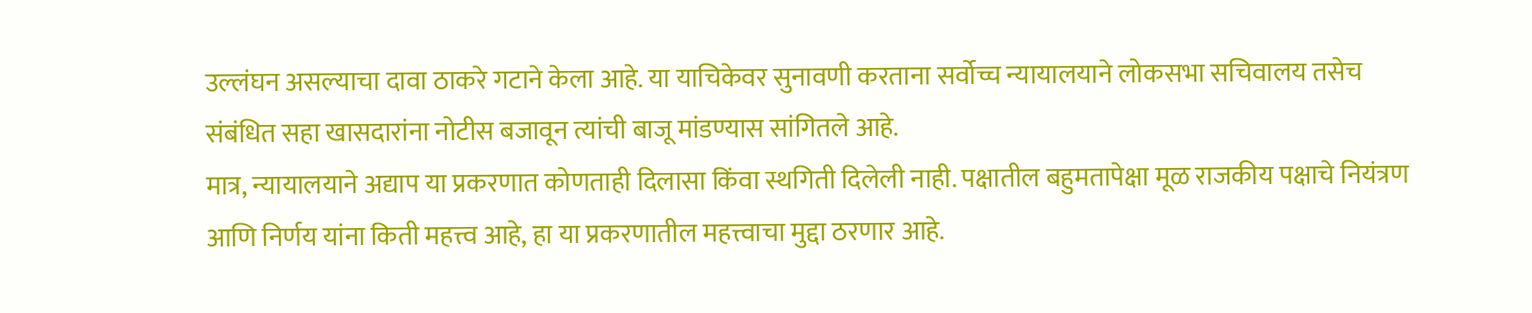उल्लंघन असल्याचा दावा ठाकरे गटाने केला आहे. या याचिकेवर सुनावणी करताना सर्वोच्च न्यायालयाने लोकसभा सचिवालय तसेच संबंधित सहा खासदारांना नोटीस बजावून त्यांची बाजू मांडण्यास सांगितले आहे.
मात्र, न्यायालयाने अद्याप या प्रकरणात कोणताही दिलासा किंवा स्थगिती दिलेली नाही. पक्षातील बहुमतापेक्षा मूळ राजकीय पक्षाचे नियंत्रण आणि निर्णय यांना किती महत्त्व आहे, हा या प्रकरणातील महत्त्वाचा मुद्दा ठरणार आहे.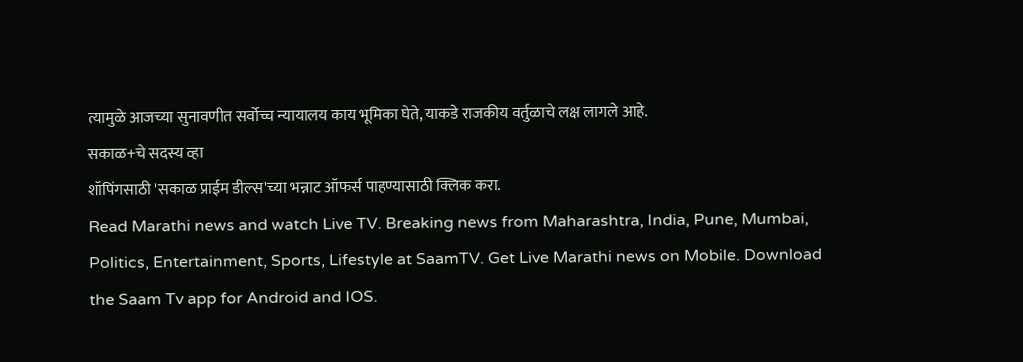त्यामुळे आजच्या सुनावणीत सर्वोच्च न्यायालय काय भूमिका घेते, याकडे राजकीय वर्तुळाचे लक्ष लागले आहे.
सकाळ+चे सदस्य व्हा
शॉपिंगसाठी 'सकाळ प्राईम डील्स'च्या भन्नाट ऑफर्स पाहण्यासाठी क्लिक करा.
Read Marathi news and watch Live TV. Breaking news from Maharashtra, India, Pune, Mumbai, Politics, Entertainment, Sports, Lifestyle at SaamTV. Get Live Marathi news on Mobile. Download the Saam Tv app for Android and IOS.